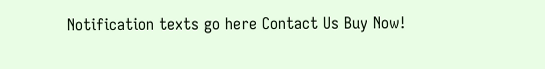Notification texts go here Contact Us Buy Now!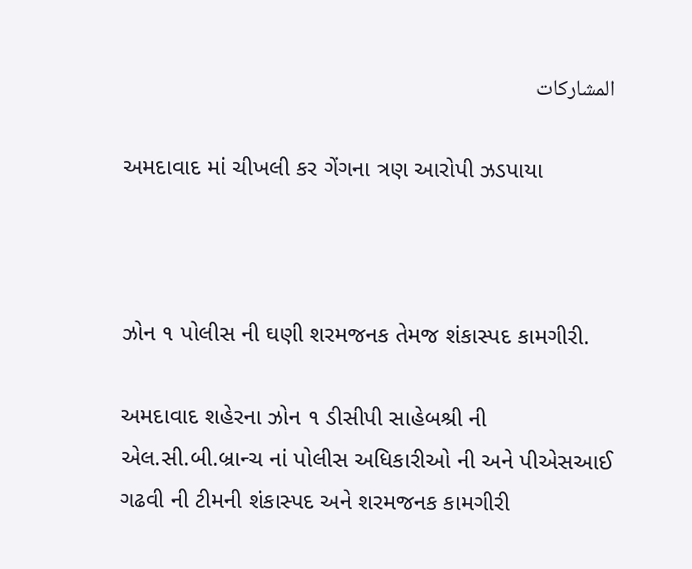المشاركات

અમદાવાદ માં ચીખલી કર ગેંગના ત્રણ આરોપી ઝડપાયા



ઝોન ૧ પોલીસ ની ઘણી શરમજનક તેમજ શંકાસ્પદ કામગીરી.

અમદાવાદ શહેરના ઝોન ૧ ડીસીપી સાહેબશ્રી ની એલ.સી.બી.બ્રાન્ચ નાં પોલીસ અધિકારીઓ ની અને પીએસઆઈ ગઢવી ની ટીમની શંકાસ્પદ અને શરમજનક કામગીરી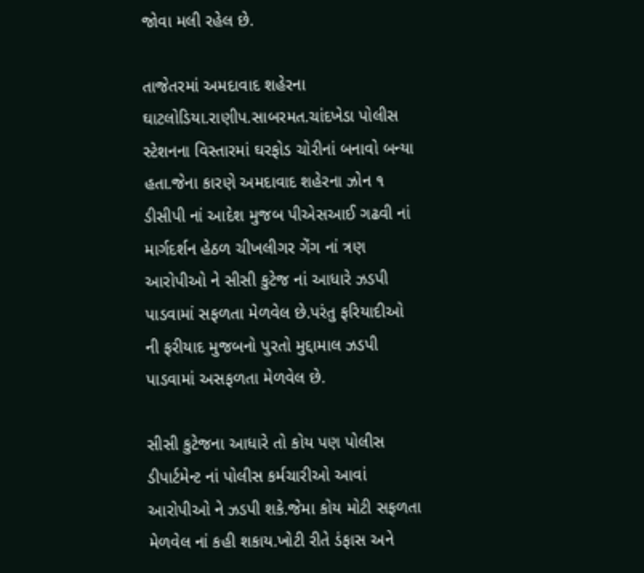જોવા મલી રહેલ છે.

તાજેતરમાં અમદાવાદ શહેરના ઘાટલોડિયા.રાણીપ.સાબરમત.ચાંદખેડા પોલીસ સ્ટેશનના વિસ્તારમાં ઘરફોડ ચોરીનાં બનાવો બન્યા હતા.જેના કારણે અમદાવાદ શહેરના ઝોન ૧ ડીસીપી નાં આદેશ મુજબ પીએસઆઈ ગઢવી નાં માર્ગદર્શન હેઠળ ચીખલીગર ગેંગ નાં ત્રણ આરોપીઓ ને સીસી કુટેજ નાં આધારે ઝડપી પાડવામાં સફળતા મેળવેલ છે.પરંતુ ફરિયાદીઓ ની ફરીયાદ મુજબનો પુરતો મુદ્દામાલ ઝડપી પાડવામાં અસફળતા મેળવેલ છે.

સીસી કુટેજના આધારે તો કોય પણ પોલીસ ડીપાર્ટમેન્ટ નાં પોલીસ કર્મચારીઓ આવાં આરોપીઓ ને ઝડપી શકે.જેમા કોય મોટી સફળતા મેળવેલ નાં કહી શકાય.ખોટી રીતે ડંફાસ અને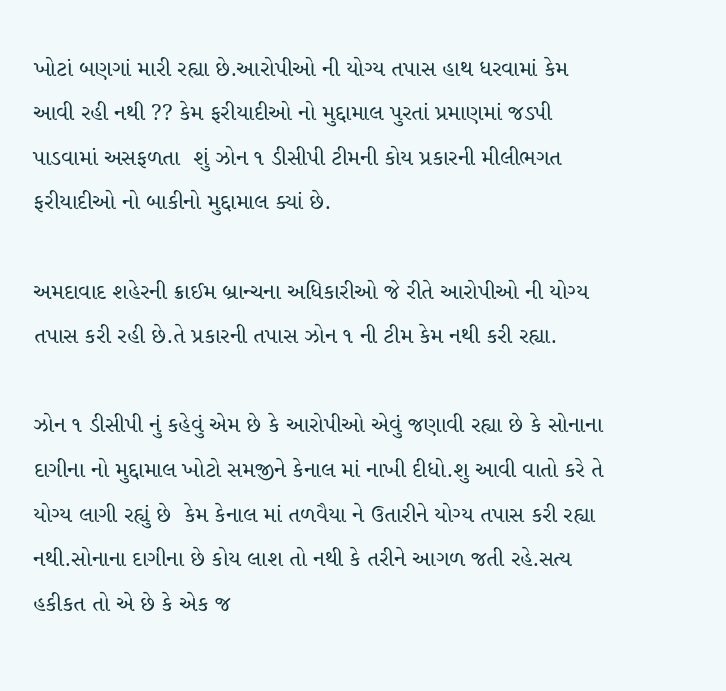ખોટાં બણગાં મારી રહ્યા છે.આરોપીઓ ની યોગ્ય તપાસ હાથ ધરવામાં કેમ આવી રહી નથી ?? કેમ ફરીયાદીઓ નો મુદ્દામાલ પુરતાં પ્રમાણમાં જડપી પાડવામાં અસફળતા  શું ઝોન ૧ ડીસીપી ટીમની કોય પ્રકારની મીલીભગત  ફરીયાદીઓ નો બાકીનો મુદ્દામાલ ક્યાં છે.

અમદાવાદ શહેરની ક્રાઈમ બ્રાન્ચના અધિકારીઓ જે રીતે આરોપીઓ ની યોગ્ય તપાસ કરી રહી છે.તે પ્રકારની તપાસ ઝોન ૧ ની ટીમ કેમ નથી કરી રહ્યા.

ઝોન ૧ ડીસીપી નું કહેવું એમ છે કે આરોપીઓ એવું જણાવી રહ્યા છે કે સોનાના દાગીના નો મુદ્દામાલ ખોટો સમજીને કેનાલ માં નાખી દીધો.શુ આવી વાતો કરે તે યોગ્ય લાગી રહ્યું છે  કેમ કેનાલ માં તળવૈયા ને ઉતારીને યોગ્ય તપાસ કરી રહ્યા નથી.સોનાના દાગીના છે કોય લાશ તો નથી કે તરીને આગળ જતી રહે.સત્ય હકીકત તો એ છે કે એક જ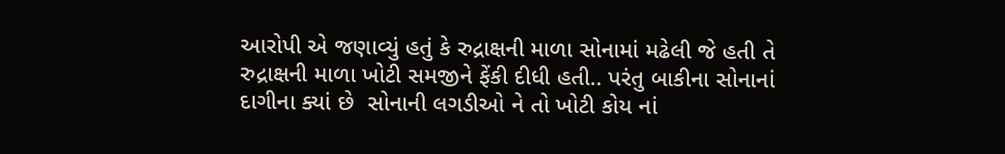આરોપી એ જણાવ્યું હતું કે રુદ્રાક્ષની માળા સોનામાં મઢેલી જે હતી તે રુદ્રાક્ષની માળા ખોટી સમજીને ફેંકી દીધી હતી.. પરંતુ બાકીના સોનાનાં દાગીના ક્યાં છે  સોનાની લગડીઓ ને તો ખોટી કોય નાં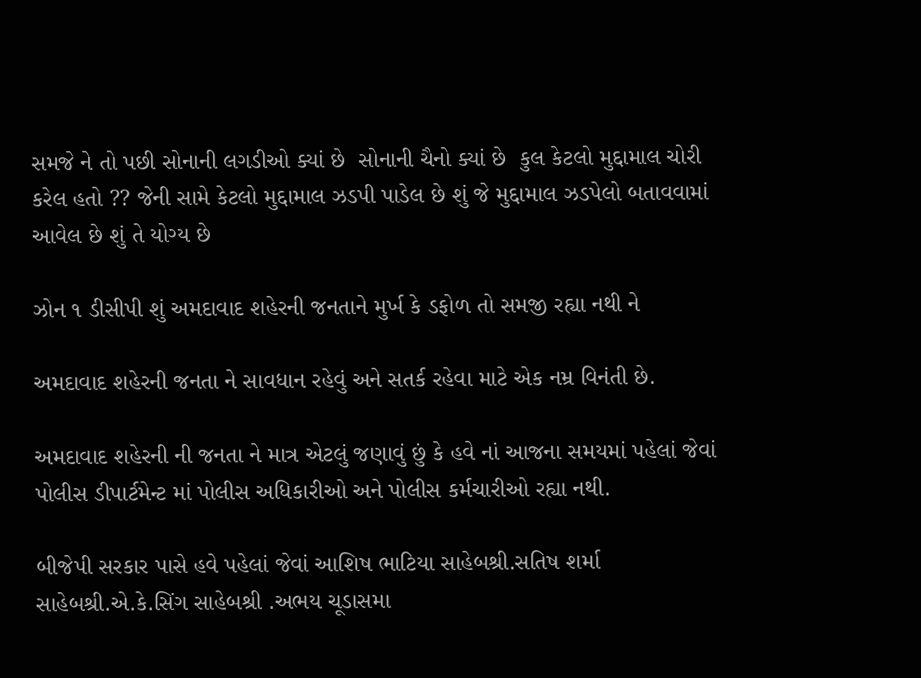સમજે ને તો પછી સોનાની લગડીઓ ક્યાં છે  સોનાની ચૈનો ક્યાં છે  કુલ કેટલો મુદ્દામાલ ચોરી કરેલ હતો ?? જેની સામે કેટલો મુદ્દામાલ ઝડપી પાડેલ છે શું જે મુદ્દામાલ ઝડપેલો બતાવવામાં આવેલ છે શું તે યોગ્ય છે

ઝોન ૧ ડીસીપી શું અમદાવાદ શહેરની જનતાને મુર્ખ કે ડફોળ તો સમજી રહ્યા નથી ને

અમદાવાદ શહેરની જનતા ને સાવધાન રહેવું અને સતર્ક રહેવા માટે એક નમ્ર વિનંતી છે.

અમદાવાદ શહેરની ની જનતા ને માત્ર એટલું જણાવું છું કે હવે નાં આજના સમયમાં પહેલાં જેવાં પોલીસ ડીપાર્ટમેન્ટ માં પોલીસ અધિકારીઓ અને પોલીસ કર્મચારીઓ રહ્યા નથી.

બીજેપી સરકાર પાસે હવે પહેલાં જેવાં આશિષ ભાટિયા સાહેબશ્રી.સતિષ શર્મા સાહેબશ્રી.એ.કે.સિંગ સાહેબશ્રી .અભય ચૂડાસમા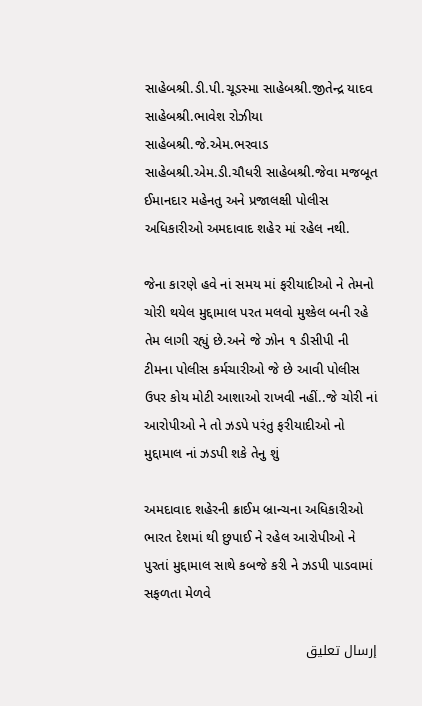સાહેબશ્રી.ડી.પી.ચૂડસ્મા સાહેબશ્રી.જીતેન્દ્ર યાદવ સાહેબશ્રી.ભાવેશ રોઝીયા સાહેબશ્રી.જે.એમ.ભરવાડ સાહેબશ્રી.એમ.ડી.ચૌધરી સાહેબશ્રી.જેવા મજબૂત ઈમાનદાર મહેનતુ અને પ્રજાલક્ષી પોલીસ અધિકારીઓ અમદાવાદ શહેર માં રહેલ નથી.

જેના કારણે હવે નાં સમય માં ફરીયાદીઓ ને તેમનો ચોરી થયેલ મુદ્દામાલ પરત મલવો મુશ્કેલ બની રહે તેમ લાગી રહ્યું છે.અને જે ઝોન ૧ ડીસીપી ની ટીમના પોલીસ કર્મચારીઓ જે છે આવી પોલીસ ઉપર કોય મોટી આશાઓ રાખવી નહીં..જે ચોરી નાં આરોપીઓ ને તો ઝડપે પરંતુ ફરીયાદીઓ નો મુદ્દામાલ નાં ઝડપી શકે તેનુ શું

અમદાવાદ શહેરની ક્રાઈમ બ્રાન્ચના અધિકારીઓ ભારત દેશમાં થી છુપાઈ ને રહેલ આરોપીઓ ને પુરતાં મુદ્દામાલ સાથે કબજે કરી ને ઝડપી પાડવામાં સફળતા મેળવે

إرسال تعليق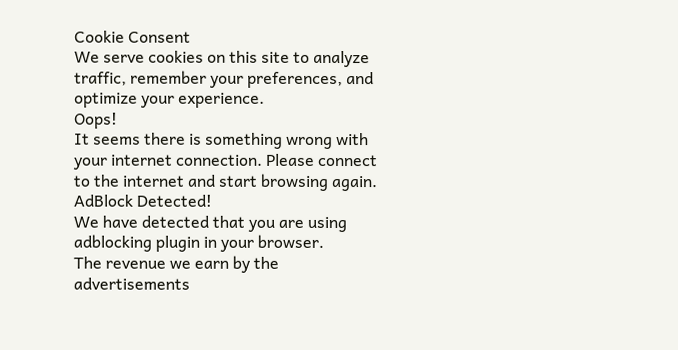Cookie Consent
We serve cookies on this site to analyze traffic, remember your preferences, and optimize your experience.
Oops!
It seems there is something wrong with your internet connection. Please connect to the internet and start browsing again.
AdBlock Detected!
We have detected that you are using adblocking plugin in your browser.
The revenue we earn by the advertisements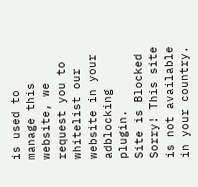is used to manage this website, we request you to whitelist our website in your adblocking plugin.
Site is Blocked
Sorry! This site is not available in your country.